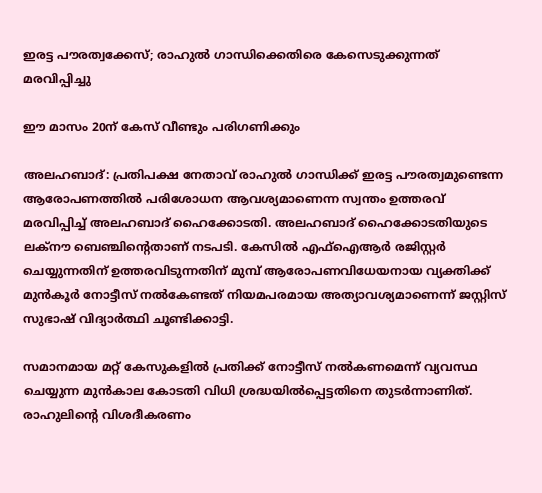ഇരട്ട പൗരത്വക്കേസ്; രാഹുല്‍ ഗാന്ധിക്കെതിരെ കേസെടുക്കുന്നത് മരവിപ്പിച്ചു

ഈ മാസം 20ന് കേസ് വീണ്ടും പരിഗണിക്കും

അലഹബാദ്: പ്രതിപക്ഷ നേതാവ് രാഹുല്‍ ഗാന്ധിക്ക് ഇരട്ട പൗരത്വമുണ്ടെന്ന ആരോപണത്തില്‍ പരിശോധന ആവശ്യമാണെന്ന സ്വന്തം ഉത്തരവ് മരവിപ്പിച്ച് അലഹബാദ് ഹൈക്കോടതി. അലഹബാദ് ഹൈക്കോടതിയുടെ ലക്‌നൗ ബെഞ്ചിന്റെതാണ് നടപടി. കേസില്‍ എഫ്‌ഐആര്‍ രജിസ്റ്റര്‍ ചെയ്യുന്നതിന് ഉത്തരവിടുന്നതിന് മുമ്പ് ആരോപണവിധേയനായ വ്യക്തിക്ക് മുന്‍കൂര്‍ നോട്ടീസ് നല്‍കേണ്ടത് നിയമപരമായ അത്യാവശ്യമാണെന്ന് ജസ്റ്റിസ് സുഭാഷ് വിദ്യാര്‍ത്ഥി ചൂണ്ടിക്കാട്ടി.

സമാനമായ മറ്റ് കേസുകളില്‍ പ്രതിക്ക് നോട്ടീസ് നല്‍കണമെന്ന് വ്യവസ്ഥ ചെയ്യുന്ന മുന്‍കാല കോടതി വിധി ശ്രദ്ധയില്‍പ്പെട്ടതിനെ തുടര്‍ന്നാണിത്. രാഹുലിന്റെ വിശദീകരണം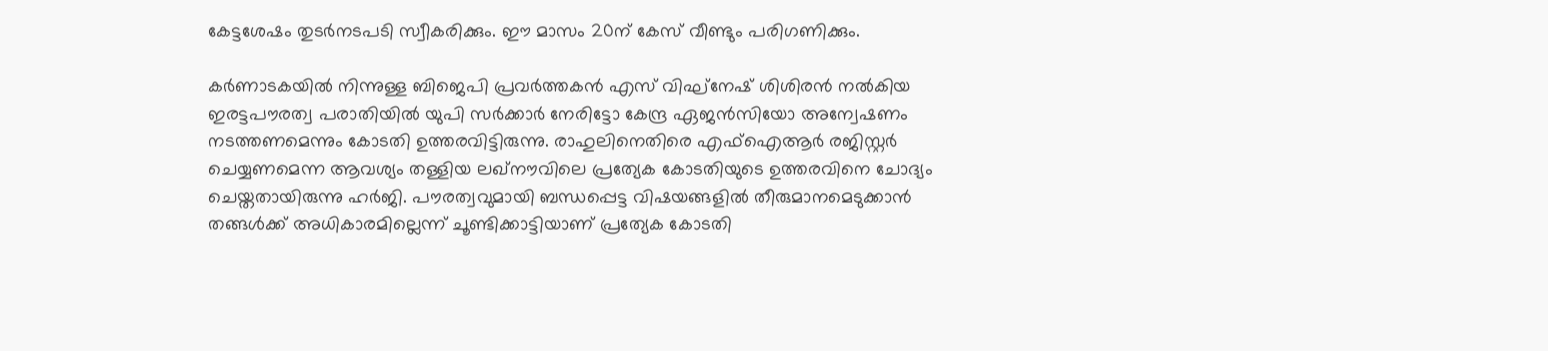കേട്ടശേഷം തുടര്‍നടപടി സ്വീകരിക്കും. ഈ മാസം 20ന് കേസ് വീണ്ടും പരിഗണിക്കും.

കര്‍ണാടകയില്‍ നിന്നുള്ള ബിജെപി പ്രവര്‍ത്തകന്‍ എസ് വിഘ്‌നേഷ് ശിശിരന്‍ നല്‍കിയ ഇരട്ടപൗരത്വ പരാതിയില്‍ യുപി സര്‍ക്കാര്‍ നേരിട്ടോ കേന്ദ്ര ഏജന്‍സിയോ അന്വേഷണം നടത്തണമെന്നും കോടതി ഉത്തരവിട്ടിരുന്നു. രാഹുലിനെതിരെ എഫ്‌ഐആര്‍ രജിസ്റ്റര്‍ ചെയ്യണമെന്ന ആവശ്യം തള്ളിയ ലഖ്‌നൗവിലെ പ്രത്യേക കോടതിയുടെ ഉത്തരവിനെ ചോദ്യം ചെയ്തതായിരുന്നു ഹര്‍ജി. പൗരത്വവുമായി ബന്ധപ്പെട്ട വിഷയങ്ങളില്‍ തീരുമാനമെടുക്കാന്‍ തങ്ങള്‍ക്ക് അധികാരമില്ലെന്ന് ചൂണ്ടിക്കാട്ടിയാണ് പ്രത്യേക കോടതി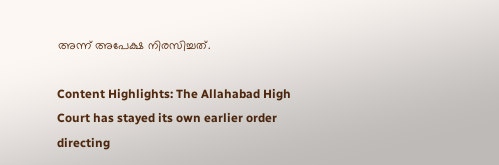അന്ന് അപേക്ഷ നിരസിച്ചത്.

Content Highlights: The Allahabad High Court has stayed its own earlier order directing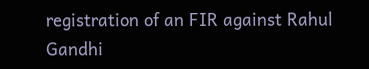registration of an FIR against Rahul Gandhi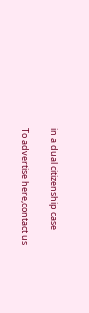in a dual citizenship case

To advertise here,contact us